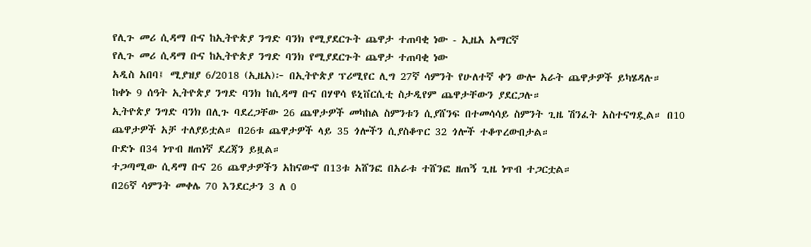የሊጉ መሪ ሲዳማ ቡና ከኢትዮጵያ ንግድ ባንክ የሚያደርጉት ጨዋታ ተጠባቂ ነው - ኢዜአ አማርኛ
የሊጉ መሪ ሲዳማ ቡና ከኢትዮጵያ ንግድ ባንክ የሚያደርጉት ጨዋታ ተጠባቂ ነው
አዲስ አበባ፤ ሚያዝያ 6/2018 (ኢዜአ)፦ በኢትዮጵያ ፕሪሚየር ሊግ 27ኛ ሳምንት የሁለተኛ ቀን ውሎ አራት ጨዋታዎች ይካሄዳሉ።
ከቀኑ 9 ሰዓት ኢትዮጵያ ንግድ ባንክ ከሲዳማ ቡና በሃዋሳ ዩኒቨርሲቲ ስታዲየም ጨዋታቸውን ያደርጋሉ።
ኢትዮጵያ ንግድ ባንክ በሊጉ ባደረጋቸው 26 ጨዋታዎች መካከል ስምንቱን ሲያሸንፍ በተመሳሳይ ስምንት ጊዜ ሽንፈት አስተናግዷል። በ10 ጨዋታዎች አቻ ተለያይቷል። በ26ቱ ጨዋታዎች ላይ 35 ጎሎችን ሲያስቆጥር 32 ጎሎች ተቆጥረውበታል።
ቡድኑ በ34 ነጥብ ዘጠነኛ ደረጃን ይዟል።
ተጋጣሚው ሲዳማ ቡና 26 ጨዋታዎችን አከናውኖ በ13ቱ አሸንፎ በአራቱ ተሸንፎ ዘጠኝ ጊዜ ነጥብ ተጋርቷል።
በ26ኛ ሳምንት መቀሌ 70 እንደርታን 3 ለ 0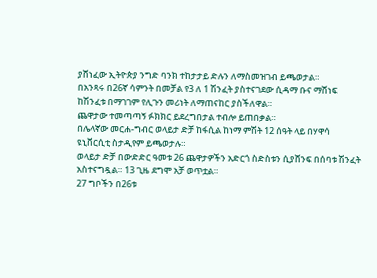ያሸነፈው ኢትዮጵያ ንግድ ባንክ ተከታታይ ድሉን ለማስመዝገብ ይጫወታል።
በአንጻሩ በ26ኛ ሳምንት በመቻል የ3 ለ 1 ሽንፈት ያስተናገደው ሲዳማ ቡና ማሸነፍ ከሽንፈቱ በማገገም የሊጉን መሪነት ለማጠናከር ያስችለዋል።
ጨዋታው ተመጣጣኝ ፉክክር ይደረግበታል ተብሎ ይጠበቃል።
በሌላኛው መርሐ-ግብር ወላይታ ድቻ ከፋሲል ከነማ ምሽት 12 ሰዓት ላይ በሃዋሳ ዩኒቨርሲቲ ስታዲየም ይጫወታሉ።
ወላይታ ድቻ በውድድር ዓመቱ 26 ጨዋታዎችን አድርጎ ስድስቱን ሲያሸንፍ በሰባቱ ሽንፈት አስተናግዷል። 13 ጊዜ ደግሞ አቻ ወጥቷል።
27 ግቦችን በ26ቱ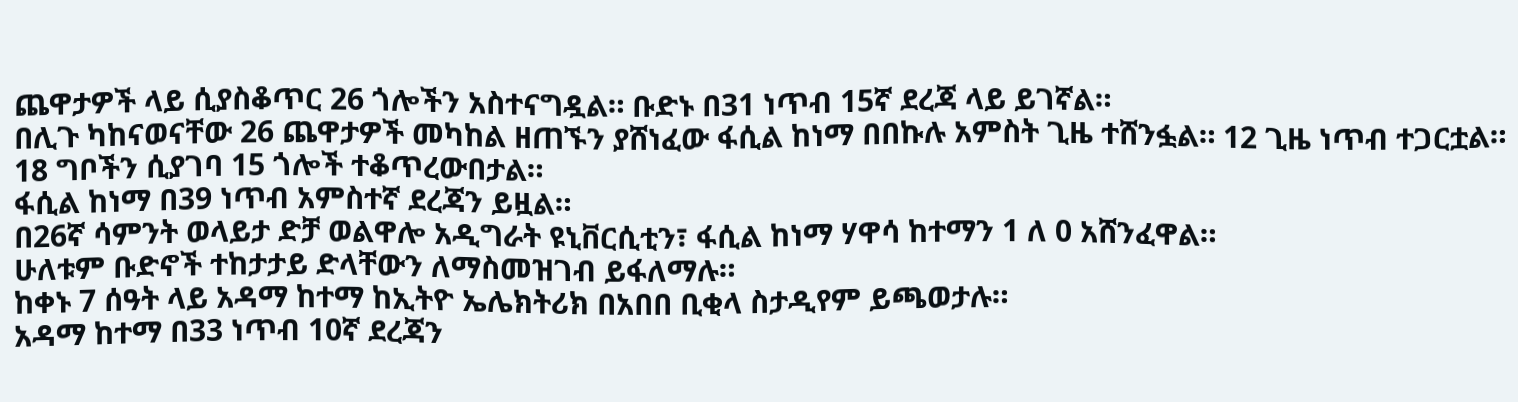ጨዋታዎች ላይ ሲያስቆጥር 26 ጎሎችን አስተናግዷል። ቡድኑ በ31 ነጥብ 15ኛ ደረጃ ላይ ይገኛል።
በሊጉ ካከናወናቸው 26 ጨዋታዎች መካከል ዘጠኙን ያሸነፈው ፋሲል ከነማ በበኩሉ አምስት ጊዜ ተሸንፏል። 12 ጊዜ ነጥብ ተጋርቷል። 18 ግቦችን ሲያገባ 15 ጎሎች ተቆጥረውበታል።
ፋሲል ከነማ በ39 ነጥብ አምስተኛ ደረጃን ይዟል።
በ26ኛ ሳምንት ወላይታ ድቻ ወልዋሎ አዲግራት ዩኒቨርሲቲን፣ ፋሲል ከነማ ሃዋሳ ከተማን 1 ለ 0 አሸንፈዋል።
ሁለቱም ቡድኖች ተከታታይ ድላቸውን ለማስመዝገብ ይፋለማሉ።
ከቀኑ 7 ሰዓት ላይ አዳማ ከተማ ከኢትዮ ኤሌክትሪክ በአበበ ቢቂላ ስታዲየም ይጫወታሉ።
አዳማ ከተማ በ33 ነጥብ 10ኛ ደረጃን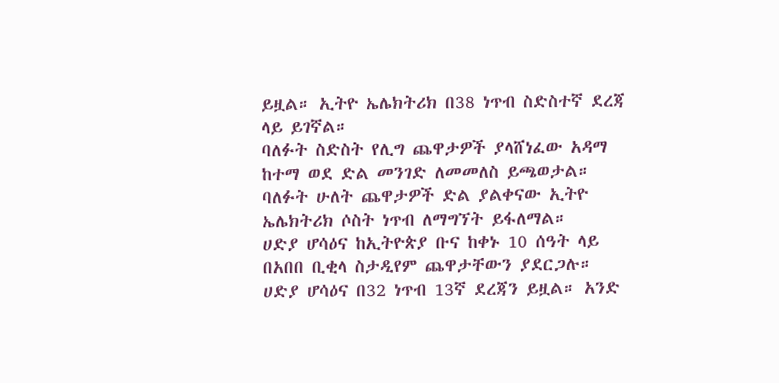ይዟል። ኢትዮ ኤሌክትሪክ በ38 ነጥብ ስድስተኛ ደረጃ ላይ ይገኛል።
ባለፉት ስድስት የሊግ ጨዋታዎች ያላሸነፈው አዳማ ከተማ ወደ ድል መንገድ ለመመለስ ይጫወታል።
ባለፉት ሁለት ጨዋታዎች ድል ያልቀናው ኢትዮ ኤሌክትሪክ ሶስት ነጥብ ለማግኘት ይፋለማል።
ሀድያ ሆሳዕና ከኢትዮጵያ ቡና ከቀኑ 10 ሰዓት ላይ በአበበ ቢቂላ ስታዲየም ጨዋታቸውን ያደርጋሉ።
ሀድያ ሆሳዕና በ32 ነጥብ 13ኛ ደረጃን ይዟል። አንድ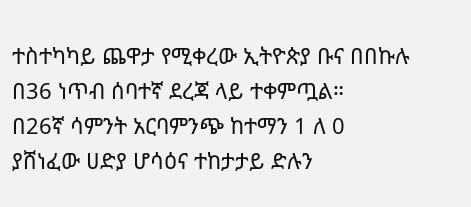ተስተካካይ ጨዋታ የሚቀረው ኢትዮጵያ ቡና በበኩሉ በ36 ነጥብ ሰባተኛ ደረጃ ላይ ተቀምጧል።
በ26ኛ ሳምንት አርባምንጭ ከተማን 1 ለ 0 ያሸነፈው ሀድያ ሆሳዕና ተከታታይ ድሉን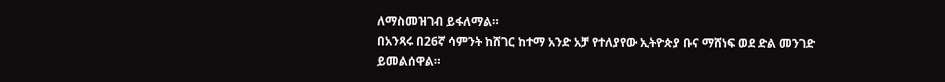ለማስመዝገብ ይፋለማል።
በአንጻሩ በ26ኛ ሳምንት ከሸገር ከተማ አንድ አቻ የተለያየው ኢትዮጵያ ቡና ማሸነፍ ወደ ድል መንገድ ይመልሰዋል።